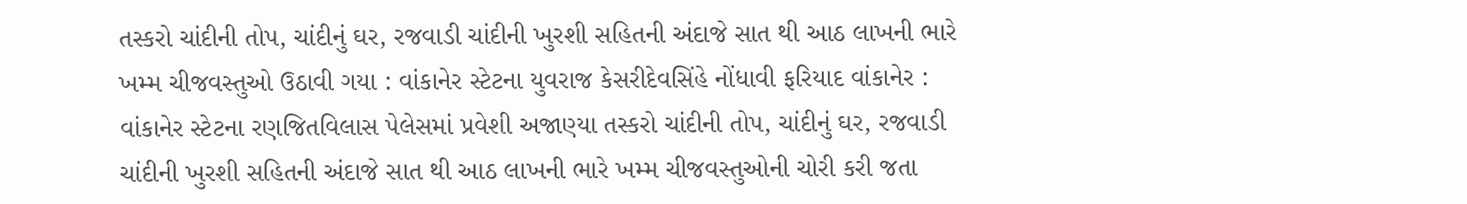તસ્કરો ચાંદીની તોપ, ચાંદીનું ઘર, રજવાડી ચાંદીની ખુરશી સહિતની અંદાજે સાત થી આઠ લાખની ભારે ખમ્મ ચીજવસ્તુઓ ઉઠાવી ગયા : વાંકાનેર સ્ટેટના યુવરાજ કેસરીદેવસિંહે નોંધાવી ફરિયાદ વાંકાનેર : વાંકાનેર સ્ટેટના રણજિતવિલાસ પેલેસમાં પ્રવેશી અજાણ્યા તસ્કરો ચાંદીની તોપ, ચાંદીનું ઘર, રજવાડી ચાંદીની ખુરશી સહિતની અંદાજે સાત થી આઠ લાખની ભારે ખમ્મ ચીજવસ્તુઓની ચોરી કરી જતા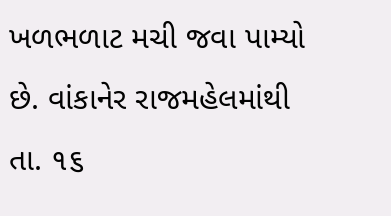ખળભળાટ મચી જવા પામ્યો છે. વાંકાનેર રાજમહેલમાંથી તા. ૧૬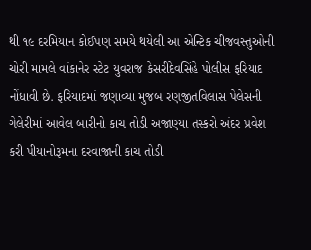થી ૧૯ દરમિયાન કોઈપણ સમયે થયેલી આ એન્ટિક ચીજવસ્તુઓની ચોરી મામલે વાંકાનેર સ્ટેટ યુવરાજ કેસરીદેવસિંહે પોલીસ ફરિયાદ નોંધાવી છે. ફરિયાદમાં જણાવ્યા મુજબ રણજીતવિલાસ પેલેસની ગેલેરીમાં આવેલ બારીનો કાચ તોડી અજાણ્યા તસ્કરો અંદર પ્રવેશ કરી પીયાનોરૂમના દરવાજાની કાચ તોડી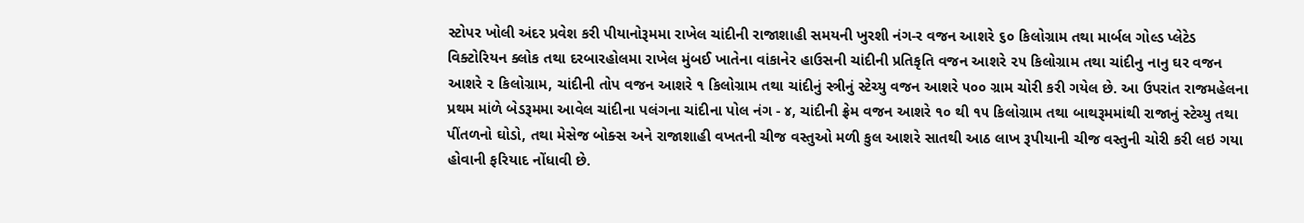સ્ટોપર ખોલી અંદર પ્રવેશ કરી પીયાનોરૂમમા રાખેલ ચાંદીની રાજાશાહી સમયની ખુરશી નંગ-ર વજન આશરે ૬૦ કિલોગ્રામ તથા માર્બલ ગોલ્ડ પ્લેટેડ વિક્ટોરિયન ક્લોક તથા દરબારહોલમા રાખેલ મુંબઈ ખાતેના વાંકાનેર હાઉસની ચાંદીની પ્રતિકૃતિ વજન આશરે ૨૫ કિલોગ્રામ તથા ચાંદીનુ નાનુ ઘર વજન આશરે ૨ કિલોગ્રામ, ચાંદીની તોપ વજન આશરે ૧ કિલોગ્રામ તથા ચાંદીનું સ્ત્રીનું સ્ટેચ્યુ વજન આશરે ૫૦૦ ગ્રામ ચોરી કરી ગયેલ છે. આ ઉપરાંત રાજમહેલના પ્રથમ માંળે બેડરૂમમા આવેલ ચાંદીના પલંગના ચાંદીના પોલ નંગ - ૪, ચાંદીની ફ્રેમ વજન આશરે ૧૦ થી ૧૫ કિલોગ્રામ તથા બાથરૂમમાંથી રાજાનું સ્ટેચ્યુ તથા પીંતળનો ઘોડો, તથા મેસેજ બોક્સ અને રાજાશાહી વખતની ચીજ વસ્તુઓ મળી કુલ આશરે સાતથી આઠ લાખ રૂપીયાની ચીજ વસ્તુની ચોરી કરી લઇ ગયા હોવાની ફરિયાદ નોંધાવી છે.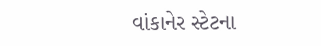વાંકાનેર સ્ટેટના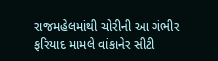રાજમહેલમાંથી ચોરીની આ ગંભીર ફરિયાદ મામલે વાંકાનેર સીટી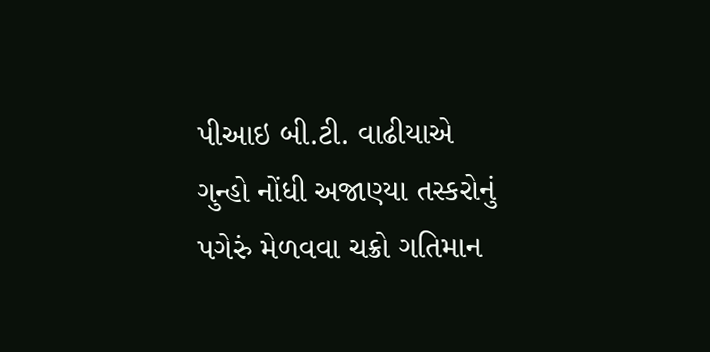પીઆઇ બી.ટી. વાઢીયાએ ગુન્હો નોંધી અજાણ્યા તસ્કરોનું પગેરું મેળવવા ચક્રો ગતિમાન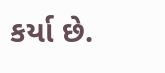કર્યા છે.